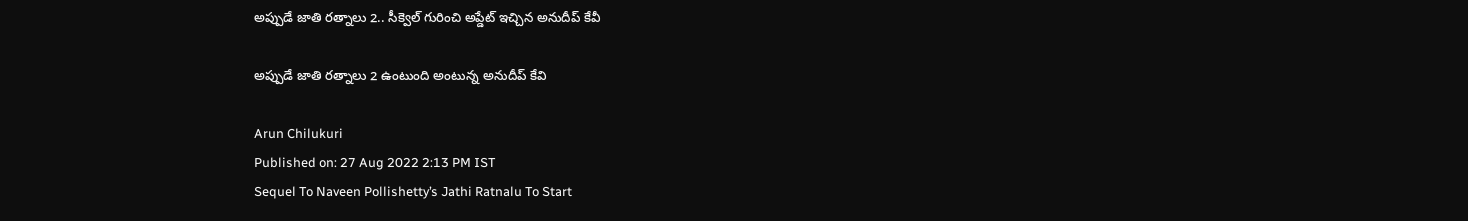అప్పుడే జాతి రత్నాలు 2.. సీక్వెల్ గురించి అప్డేట్ ఇచ్చిన అనుదీప్‌ కేవీ

అప్పుడే జాతి రత్నాలు 2 ఉంటుంది అంటున్న అనుదీప్ కేవి

Arun Chilukuri
Published on: 27 Aug 2022 2:13 PM IST
Sequel To Naveen Pollishetty’s Jathi Ratnalu To Start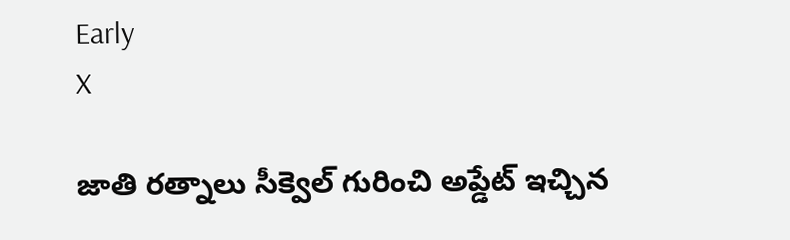Early
X

జాతి రత్నాలు సీక్వెల్ గురించి అప్డేట్ ఇచ్చిన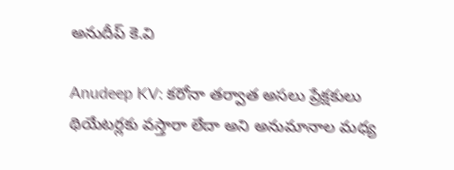అనుదీప్ కె.వి

Anudeep KV: కరోనా తర్వాత అసలు ప్రేక్షకులు థియేటర్లకు వస్తారా లేదా అని అనుమానాల మధ్య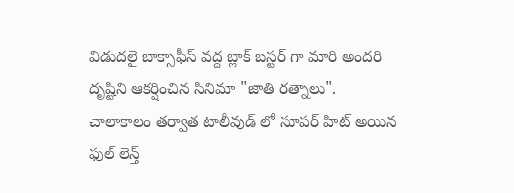విడుదలై బాక్సాఫీస్ వద్ద బ్లాక్ బస్టర్ గా మారి అందరి దృష్టిని ఆకర్షించిన సినిమా "జాతి రత్నాలు". చాలాకాలం తర్వాత టాలీవుడ్ లో సూపర్ హిట్ అయిన ఫుల్ లెన్త్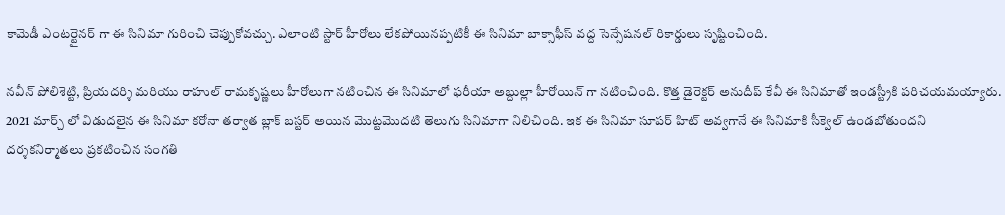కామెడీ ఎంటర్టైనర్ గా ఈ సినిమా గురించి చెప్పుకోవచ్చు. ఎలాంటి స్టార్ హీరోలు లేకపోయినప్పటికీ ఈ సినిమా బాక్సాఫీస్ వద్ద సెన్సేషనల్ రికార్డులు సృష్టించింది.

నవీన్ పోలిశెట్టి, ప్రియదర్శి మరియు రాహుల్ రామకృష్ణలు హీరోలుగా నటించిన ఈ సినిమాలో ఫరీయా అబ్దుల్లా హీరోయిన్ గా నటించింది. కొత్త డైరెక్టర్ అనుదీప్ కేవీ ఈ సినిమాతో ఇండస్ట్రీకి పరిచయమయ్యారు. 2021 మార్చ్ లో విడుదలైన ఈ సినిమా కరోనా తర్వాత బ్లాక్ బస్టర్ అయిన మొట్టమొదటి తెలుగు సినిమాగా నిలిచింది. ఇక ఈ సినిమా సూపర్ హిట్ అవ్వగానే ఈ సినిమాకి సీక్వెల్ ఉండబోతుందని దర్శకనిర్మాతలు ప్రకటించిన సంగతి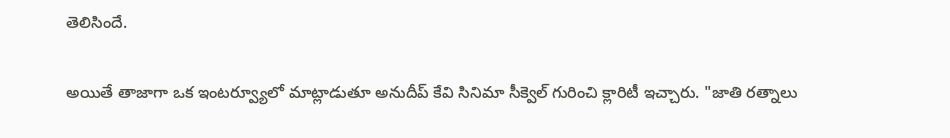తెలిసిందే.

అయితే తాజాగా ఒక ఇంటర్వ్యూలో మాట్లాడుతూ అనుదీప్ కేవి సినిమా సీక్వెల్ గురించి క్లారిటీ ఇచ్చారు. "జాతి రత్నాలు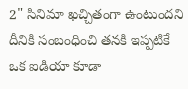2" సినిమా ఖచ్చితంగా ఉంటుందని దీనికి సంబంధించి తనకి ఇప్పటికే ఒక ఐడియా కూడా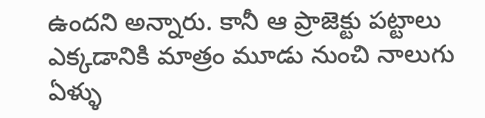ఉందని అన్నారు. కానీ ఆ ప్రాజెక్టు పట్టాలు ఎక్కడానికి మాత్రం మూడు నుంచి నాలుగు ఏళ్ళు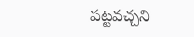పట్టవచ్చని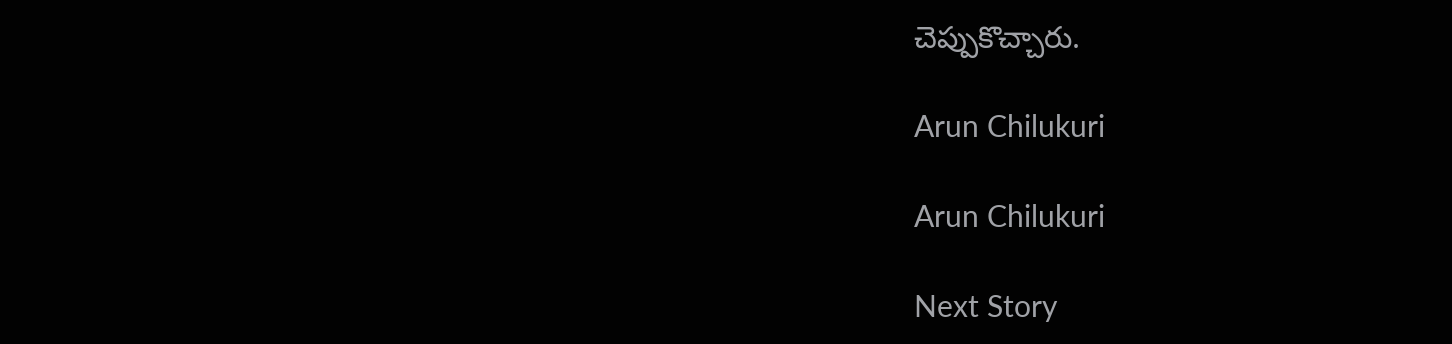చెప్పుకొచ్చారు.

Arun Chilukuri

Arun Chilukuri

Next Story